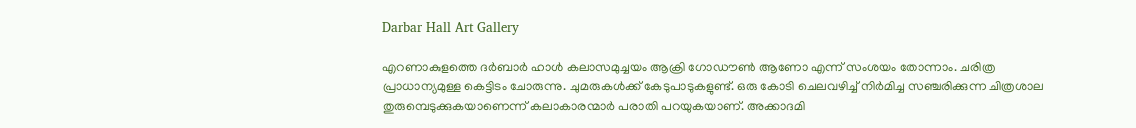Darbar Hall Art Gallery

എറണാകുളത്തെ ദര്‍ബാര്‍ ഹാള്‍ കലാസമുച്ചയം ആക്രി ഗോഡൗണ്‍ ആണോ എന്ന് സംശയം തോന്നാം. ചരിത്ര പ്രാധാന്യമുള്ള കെട്ടിടം ചോരുന്നു. ചുമരുകള്‍ക്ക് കേടുപാടുകളുണ്ട്. ഒരു കോടി ചെലവഴിച്ച് നിര്‍മിച്ച സഞ്ചരിക്കുന്ന ചിത്രശാല തുരുമ്പെടുക്കുകയാണെന്ന് കലാകാരന്മാര്‍ പരാതി പറയുകയാണ്. അക്കാദമി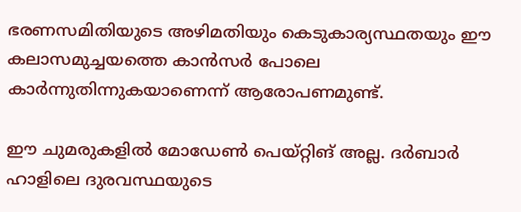ഭരണസമിതിയുടെ അഴിമതിയും കെടുകാര്യസ്ഥതയും ഈ കലാസമുച്ചയത്തെ കാന്‍സര്‍ പോലെ കാര്‍ന്നുതിന്നുകയാണെന്ന് ആരോപണമുണ്ട്.

ഈ ചുമരുകളില്‍ മോഡേണ്‍ പെയ്റ്റിങ് അല്ല. ദര്‍ബാര്‍ ഹാളിലെ ദുരവസ്ഥയുടെ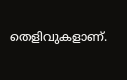തെളിവുകളാണ്.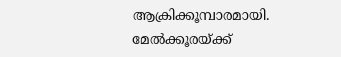ആക്രിക്കൂമ്പാരമായി. മേല്‍ക്കൂരയ്ക്ക്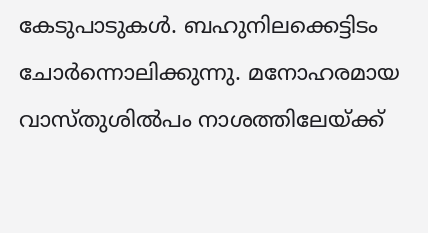കേടുപാടുകള്‍. ബഹുനിലക്കെട്ടിടം ചോര്‍ന്നൊലിക്കുന്നു. മനോഹരമായ വാസ്തുശില്‍പം നാശത്തിലേയ്ക്ക്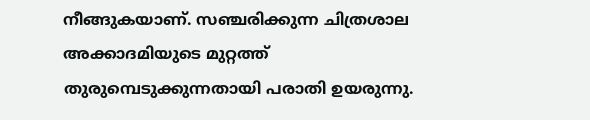നീങ്ങുകയാണ്. സഞ്ചരിക്കുന്ന ചിത്രശാല അക്കാദമിയുടെ മുറ്റത്ത് തുരുമ്പെടുക്കുന്നതായി പരാതി ഉയരുന്നു.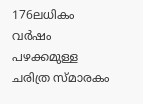176ലധികം വര്‍ഷം പഴക്കമുള്ള ചരിത്ര സ്മാരകം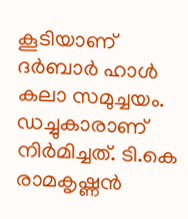കൂടിയാണ് ദര്‍ബാര്‍ ഹാള്‍ കലാ സമുച്ചയം. ഡച്ചുകാരാണ് നിര്‍മിച്ചത്. ടി.കെ രാമകൃഷ്ണന്‍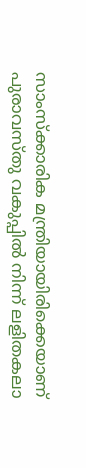സാംസ്ക്കാരിക മന്ത്രിയായിരിക്കെയാണ് പുരാവസ്തു വകുപ്പില്‍ നിന്ന് ലളിതകലാ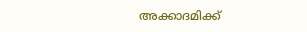അക്കാദമിക്ക്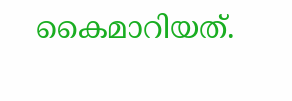കൈമാറിയത്.